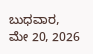ಬುಧವಾರ, ಮೇ 20, 2026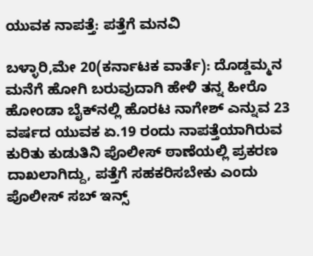ಯುವಕ ನಾಪತ್ತೆ: ಪತ್ತೆಗೆ ಮನವಿ

ಬಳ್ಳಾರಿ,ಮೇ 20(ಕರ್ನಾಟಕ ವಾರ್ತೆ): ದೊಡ್ಡಮ್ಮನ ಮನೆಗೆ ಹೋಗಿ ಬರುವುದಾಗಿ ಹೇಳಿ ತನ್ನ ಹೀರೊ ಹೋಂಡಾ ಬೈಕ್‌ನಲ್ಲಿ ಹೊರಟ ನಾಗೇಶ್ ಎನ್ನುವ 23 ವರ್ಷದ ಯುವಕ ಏ.19 ರಂದು ನಾಪತ್ತೆಯಾಗಿರುವ ಕುರಿತು ಕುಡುತಿನಿ ಪೊಲೀಸ್ ಠಾಣೆಯಲ್ಲಿ ಪ್ರಕರಣ ದಾಖಲಾಗಿದ್ದು, ಪತ್ತೆಗೆ ಸಹಕರಿಸಬೇಕು ಎಂದು ಪೊಲೀಸ್ ಸಬ್ ಇನ್ಸ್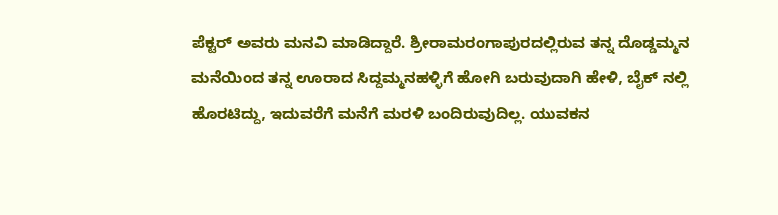ಪೆಕ್ಟರ್ ಅವರು ಮನವಿ ಮಾಡಿದ್ದಾರೆ. ಶ್ರೀರಾಮರಂಗಾಪುರದಲ್ಲಿರುವ ತನ್ನ ದೊಡ್ಡಮ್ಮನ ಮನೆಯಿಂದ ತನ್ನ ಊರಾದ ಸಿದ್ದಮ್ಮನಹಳ್ಳಿಗೆ ಹೋಗಿ ಬರುವುದಾಗಿ ಹೇಳಿ, ಬೈಕ್ ನಲ್ಲಿ ಹೊರಟಿದ್ದು, ಇದುವರೆಗೆ ಮನೆಗೆ ಮರಳಿ ಬಂದಿರುವುದಿಲ್ಲ. ಯುವಕನ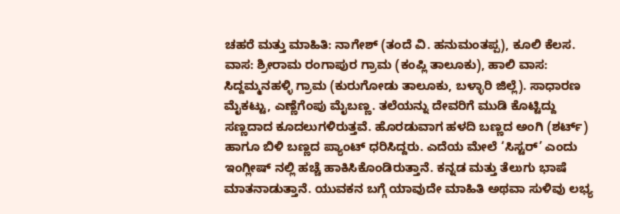ಚಹರೆ ಮತ್ತು ಮಾಹಿತಿ: ನಾಗೇಶ್ (ತಂದೆ ವಿ. ಹನುಮಂತಪ್ಪ), ಕೂಲಿ ಕೆಲಸ. ವಾಸ: ಶ್ರೀರಾಮ ರಂಗಾಪುರ ಗ್ರಾಮ (ಕಂಪ್ಲಿ ತಾಲೂಕು), ಹಾಲಿ ವಾಸ: ಸಿದ್ದಮ್ಮನಹಳ್ಳಿ ಗ್ರಾಮ (ಕುರುಗೋಡು ತಾಲೂಕು, ಬಳ್ಳಾರಿ ಜಿಲ್ಲೆ). ಸಾಧಾರಣ ಮೈಕಟ್ಟು, ಎಣ್ಣೆಗೆಂಪು ಮೈಬಣ್ಣ. ತಲೆಯನ್ನು ದೇವರಿಗೆ ಮುಡಿ ಕೊಟ್ಟಿದ್ದು ಸಣ್ಣದಾದ ಕೂದಲುಗಳಿರುತ್ತವೆ. ಹೊರಡುವಾಗ ಹಳದಿ ಬಣ್ಣದ ಅಂಗಿ (ಶರ್ಟ್) ಹಾಗೂ ಬಿಳಿ ಬಣ್ಣದ ಪ್ಯಾಂಟ್ ಧರಿಸಿದ್ದರು. ಎದೆಯ ಮೇಲೆ ‘ಸಿಸ್ಟರ್’ ಎಂದು ಇಂಗ್ಲೀಷ್ ನಲ್ಲಿ ಹಚ್ಚೆ ಹಾಕಿಸಿಕೊಂಡಿರುತ್ತಾನೆ. ಕನ್ನಡ ಮತ್ತು ತೆಲುಗು ಭಾಷೆ ಮಾತನಾಡುತ್ತಾನೆ. ಯುವಕನ ಬಗ್ಗೆ ಯಾವುದೇ ಮಾಹಿತಿ ಅಥವಾ ಸುಳಿವು ಲಭ್ಯ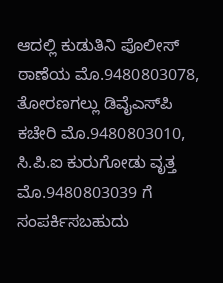ಆದಲ್ಲಿ ಕುಡುತಿನಿ ಪೊಲೀಸ್ ಠಾಣೆಯ ಮೊ.9480803078, ತೋರಣಗಲ್ಲು ಡಿವೈಎಸ್‌ಪಿ ಕಚೇರಿ ಮೊ.9480803010, ಸಿ.ಪಿ.ಐ ಕುರುಗೋಡು ವೃತ್ತ ಮೊ.9480803039 ಗೆ ಸಂಪರ್ಕಿಸಬಹುದು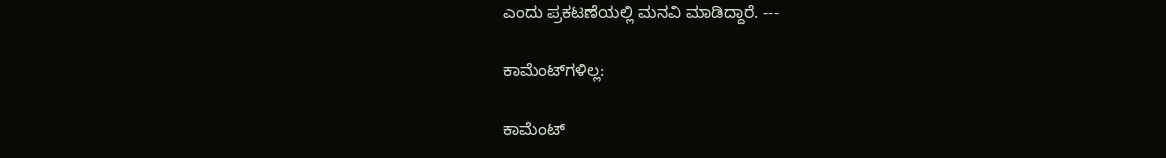ಎಂದು ಪ್ರಕಟಣೆಯಲ್ಲಿ ಮನವಿ ಮಾಡಿದ್ದಾರೆ. ---

ಕಾಮೆಂಟ್‌ಗಳಿಲ್ಲ:

ಕಾಮೆಂಟ್‌‌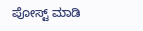ಪೋಸ್ಟ್‌ ಮಾಡಿ